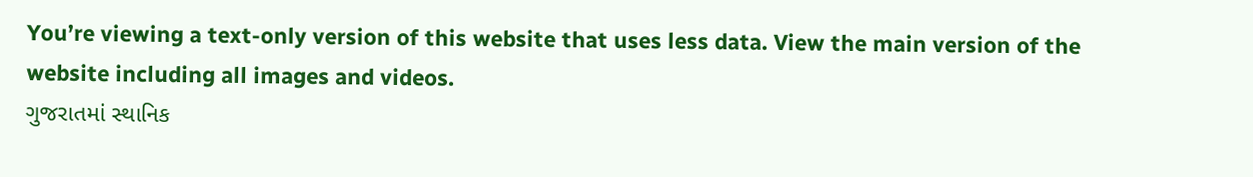You’re viewing a text-only version of this website that uses less data. View the main version of the website including all images and videos.
ગુજરાતમાં સ્થાનિક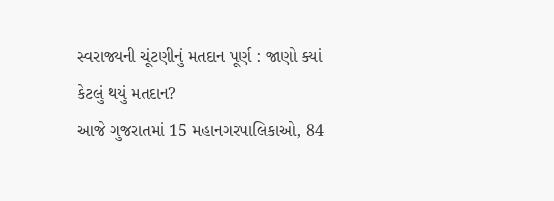સ્વરાજ્યની ચૂંટણીનું મતદાન પૂર્ણ : જાણો ક્યાં કેટલું થયું મતદાન?
આજે ગુજરાતમાં 15 મહાનગરપાલિકાઓ, 84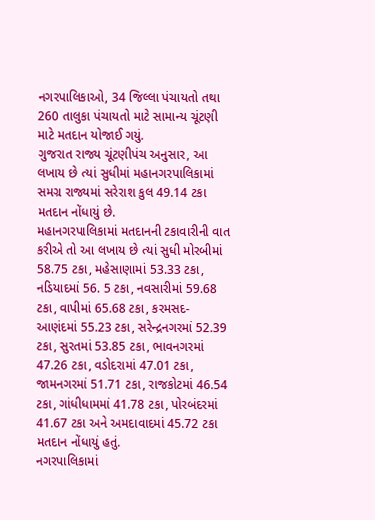નગરપાલિકાઓ, 34 જિલ્લા પંચાયતો તથા 260 તાલુકા પંચાયતો માટે સામાન્ય ચૂંટણી માટે મતદાન યોજાઈ ગયું.
ગુજરાત રાજ્ય ચૂંટણીપંચ અનુસાર, આ લખાય છે ત્યાં સુધીમાં મહાનગરપાલિકામાં સમગ્ર રાજ્યમાં સરેરાશ કુલ 49.14 ટકા મતદાન નોંધાયું છે.
મહાનગરપાલિકામાં મતદાનની ટકાવારીની વાત કરીએ તો આ લખાય છે ત્યાં સુધી મોરબીમાં 58.75 ટકા, મહેસાણામાં 53.33 ટકા, નડિયાદમાં 56. 5 ટકા, નવસારીમાં 59.68 ટકા, વાપીમાં 65.68 ટકા, કરમસદ-આણંદમાં 55.23 ટકા, સરેન્દ્રનગરમાં 52.39 ટકા, સુરતમાં 53.85 ટકા, ભાવનગરમાં 47.26 ટકા, વડોદરામાં 47.01 ટકા, જામનગરમાં 51.71 ટકા, રાજકોટમાં 46.54 ટકા, ગાંધીધામમાં 41.78 ટકા, પોરબંદરમાં 41.67 ટકા અને અમદાવાદમાં 45.72 ટકા મતદાન નોંધાયું હતું.
નગરપાલિકામાં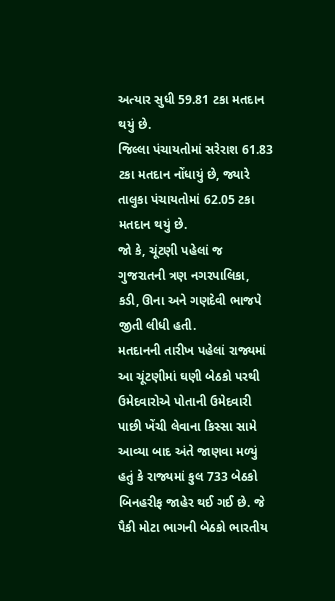અત્યાર સુધી 59.81 ટકા મતદાન થયું છે.
જિલ્લા પંચાયતોમાં સરેરાશ 61.83 ટકા મતદાન નોંધાયું છે, જ્યારે તાલુકા પંચાયતોમાં 62.05 ટકા મતદાન થયું છે.
જો કે, ચૂંટણી પહેલાં જ ગુજરાતની ત્રણ નગરપાલિકા, કડી, ઊના અને ગણદેવી ભાજપે જીતી લીધી હતી.
મતદાનની તારીખ પહેલાં રાજ્યમાં આ ચૂંટણીમાં ઘણી બેઠકો પરથી ઉમેદવારોએ પોતાની ઉમેદવારી પાછી ખેંચી લેવાના કિસ્સા સામે આવ્યા બાદ અંતે જાણવા મળ્યું હતું કે રાજ્યમાં કુલ 733 બેઠકો બિનહરીફ જાહેર થઈ ગઈ છે. જે પૈકી મોટા ભાગની બેઠકો ભારતીય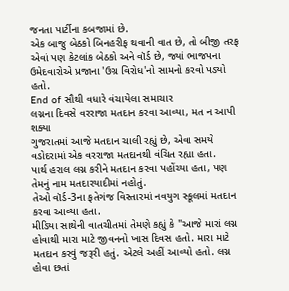જનતા પાર્ટીના કબજામાં છે.
એક બાજુ બેઠકો બિનહરીફ થવાની વાત છે, તો બીજી તરફ એવાં પણ કેટલાંક બેઠકો અને વૉર્ડ છે, જ્યાં ભાજપના ઉમેદવારોએ પ્રજાના 'ઉગ્ર વિરોધ'નો સામનો કરવો પડ્યો હતો.
End of સૌથી વધારે વંચાયેલા સમાચાર
લગ્નના દિવસે વરરાજા મતદાન કરવા આવ્યા, મત ન આપી શક્યા
ગુજરાતમાં આજે મતદાન ચાલી રહ્યું છે, એવા સમયે વડોદરામાં એક વરરાજા મતદાનથી વંચિત રહ્યા હતા.
પાર્થ હરાલ લગ્ન કરીને મતદાન કરવા પહોંચ્યા હતા, પણ તેમનું નામ મતદારયાદીમાં નહોતું.
તેઓ વૉર્ડ-3ના ફતેગંજ વિસ્તારમાં નવયુગ સ્કૂલમાં મતદાન કરવા આવ્યા હતા.
મીડિયા સાથેની વાતચીતમાં તેમણે કહ્યું કે "આજે મારાં લગ્ન હોવાથી મારા માટે જીવનનો ખાસ દિવસ હતો. મારા માટે મતદાન કરવું જરૂરી હતું. એટલે અહીં આવ્યો હતો. લગ્ન હોવા છતાં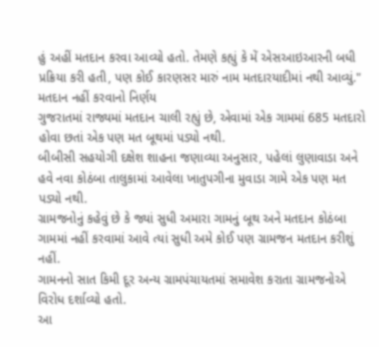હું અહીં મતદાન કરવા આવ્યો હતો. તેમણે કહ્યું કે મેં એસઆઇઆરની બધી પ્રક્રિયા કરી હતી, પણ કોઈ કારણસર મારું નામ મતદારયાદીમાં નથી આવ્યું."
મતદાન નહીં કરવાનો નિર્ણય
ગુજરાતમાં રાજ્યમાં મતદાન ચાલી રહ્યું છે, એવામાં એક ગામમાં 685 મતદારો હોવા છતાં એક પણ મત બૂથમાં પડ્યો નથી.
બીબીસી સહયોગી દક્ષેશ શાહના જણાવ્યા અનુસાર, પહેલાં લુણાવાડા અને હવે નવા કોઠંબા તાલુકામાં આવેલા ખાતુપગીના મુવાડા ગામે એક પણ મત પડ્યો નથી.
ગ્રામજનોનું કહેવું છે કે જ્યાં સુધી અમારા ગામનું બૂથ અને મતદાન કોઠંબા ગામમાં નહીં કરવામાં આવે ત્યાં સુધી અમે કોઈ પણ ગ્રામજન મતદાન કરીશું નહીં.
ગામનનો સાત કિમી દૂર અન્ય ગ્રામપંચાયતમાં સમાવેશ કરાતા ગ્રામજનોએ વિરોધ દર્શાવ્યો હતો.
આ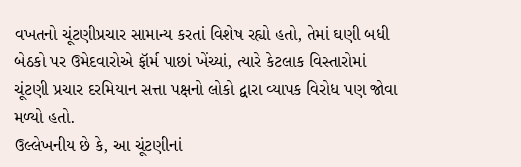વખતનો ચૂંટણીપ્રચાર સામાન્ય કરતાં વિશેષ રહ્યો હતો, તેમાં ઘણી બધી બેઠકો પર ઉમેદવારોએ ફૉર્મ પાછાં ખેંચ્યાં, ત્યારે કેટલાક વિસ્તારોમાં ચૂંટણી પ્રચાર દરમિયાન સત્તા પક્ષનો લોકો દ્વારા વ્યાપક વિરોધ પણ જોવા મળ્યો હતો.
ઉલ્લેખનીય છે કે, આ ચૂંટણીનાં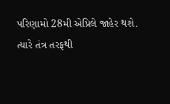પરિણામો 28મી એપ્રિલે જાહેર થશે.
ત્યારે તંત્ર તરફથી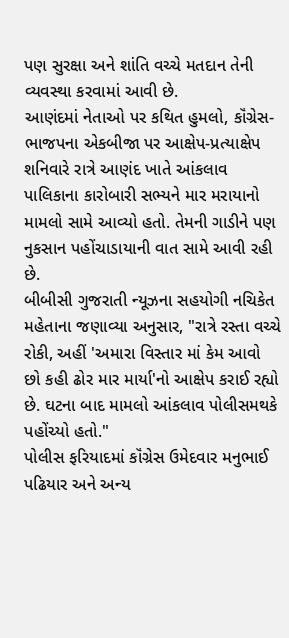પણ સુરક્ષા અને શાંતિ વચ્ચે મતદાન તેની વ્યવસ્થા કરવામાં આવી છે.
આણંદમાં નેતાઓ પર કથિત હુમલો, કૉંગ્રેસ-ભાજપના એકબીજા પર આક્ષેપ-પ્રત્યાક્ષેપ
શનિવારે રાત્રે આણંદ ખાતે આંકલાવ પાલિકાના કારોબારી સભ્યને માર મરાયાનો મામલો સામે આવ્યો હતો. તેમની ગાડીને પણ નુકસાન પહોંચાડાયાની વાત સામે આવી રહી છે.
બીબીસી ગુજરાતી ન્યૂઝના સહયોગી નચિકેત મહેતાના જણાવ્યા અનુસાર, "રાત્રે રસ્તા વચ્ચે રોકી, અહીં 'અમારા વિસ્તાર માં કેમ આવો છો કહી ઢોર માર માર્યા'નો આક્ષેપ કરાઈ રહ્યો છે. ઘટના બાદ મામલો આંકલાવ પોલીસમથકે પહોંચ્યો હતો."
પોલીસ ફરિયાદમાં કૉંગ્રેસ ઉમેદવાર મનુભાઈ પઢિયાર અને અન્ય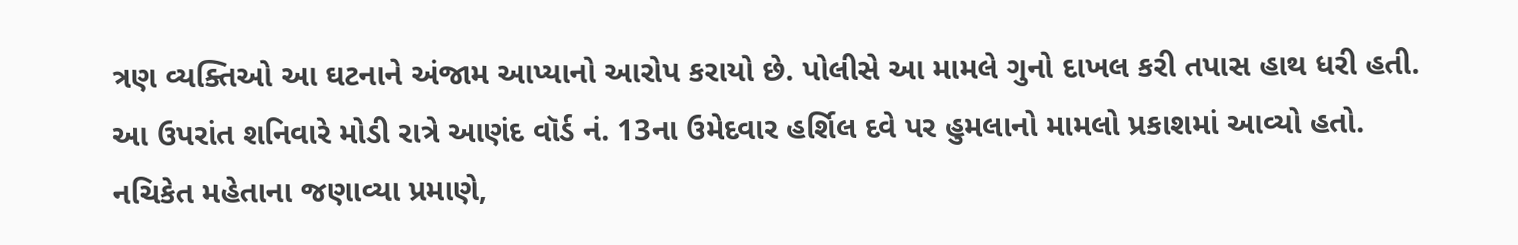ત્રણ વ્યક્તિઓ આ ઘટનાને અંજામ આપ્યાનો આરોપ કરાયો છે. પોલીસે આ મામલે ગુનો દાખલ કરી તપાસ હાથ ધરી હતી.
આ ઉપરાંત શનિવારે મોડી રાત્રે આણંદ વૉર્ડ નં. 13ના ઉમેદવાર હર્શિલ દવે પર હુમલાનો મામલો પ્રકાશમાં આવ્યો હતો.
નચિકેત મહેતાના જણાવ્યા પ્રમાણે,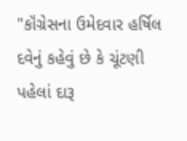"કૉંગ્રેસના ઉમેદવાર હર્ષિલ દવેનું કહેવું છે કે ચૂંટણી પહેલાં દારૂ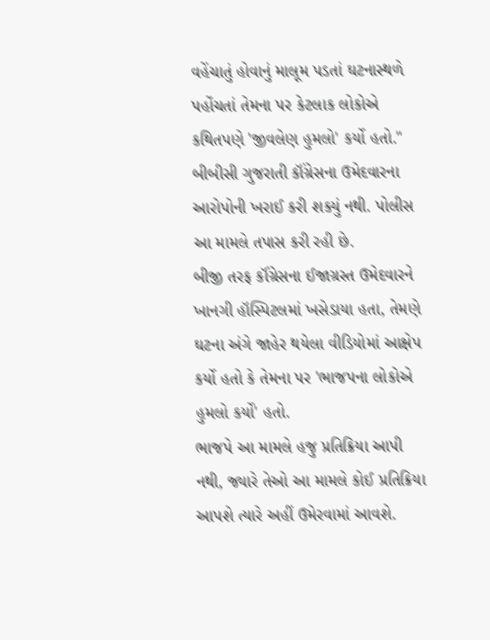વહેંચાતું હોવાનું માલૂમ પડતાં ઘટનાસ્થળે પહોંચતાં તેમના પર કેટલાક લોકોએ કથિતપણે 'જીવલેણ હુમલો' કર્યો હતો."
બીબીસી ગુજરાતી કૉંગ્રેસના ઉમેદવારના આરોપોની ખરાઈ કરી શક્યું નથી. પોલીસ આ મામલે તપાસ કરી રહી છે.
બીજી તરફ કૉંગ્રેસના ઈજાગ્રસ્ત ઉમેદવારને ખાનગી હૉસ્પિટલમાં ખસેડાયા હતા, તેમણે ઘટના અંગે જાહેર થયેલા વીડિયોમાં આક્ષેપ કર્યો હતો કે તેમના પર 'ભાજપના લોકોએ હુમલો કર્યો' હતો.
ભાજપે આ મામલે હજુ પ્રતિક્રિયા આપી નથી, જ્યારે તેઓ આ મામલે કોઈ પ્રતિક્રિયા આપશે ત્યારે અહીં ઉમેરવામાં આવશે.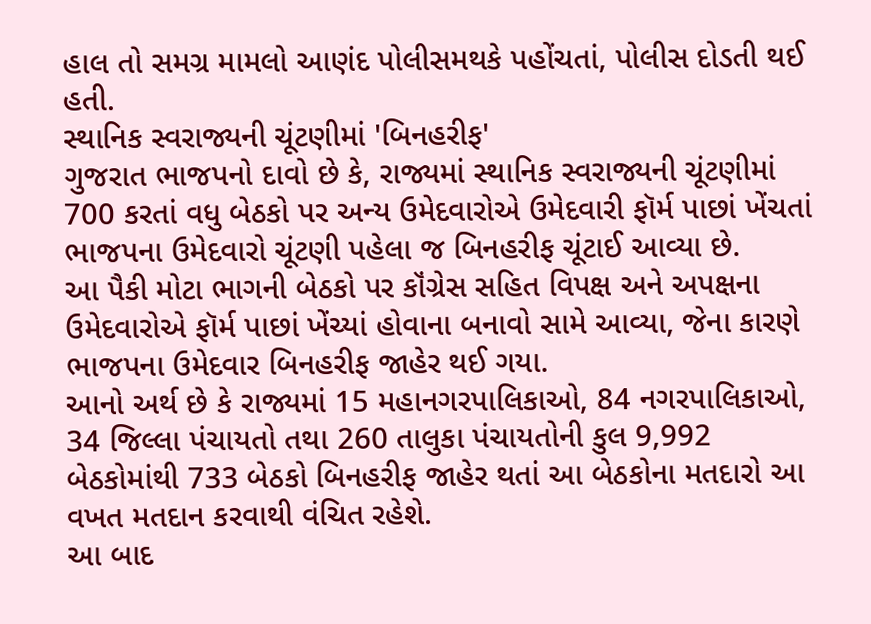હાલ તો સમગ્ર મામલો આણંદ પોલીસમથકે પહોંચતાં, પોલીસ દોડતી થઈ હતી.
સ્થાનિક સ્વરાજ્યની ચૂંટણીમાં 'બિનહરીફ'
ગુજરાત ભાજપનો દાવો છે કે, રાજ્યમાં સ્થાનિક સ્વરાજ્યની ચૂંટણીમાં 700 કરતાં વધુ બેઠકો પર અન્ય ઉમેદવારોએ ઉમેદવારી ફૉર્મ પાછાં ખેંચતાં ભાજપના ઉમેદવારો ચૂંટણી પહેલા જ બિનહરીફ ચૂંટાઈ આવ્યા છે.
આ પૈકી મોટા ભાગની બેઠકો પર કૉંગ્રેસ સહિત વિપક્ષ અને અપક્ષના ઉમેદવારોએ ફૉર્મ પાછાં ખેંચ્યાં હોવાના બનાવો સામે આવ્યા, જેના કારણે ભાજપના ઉમેદવાર બિનહરીફ જાહેર થઈ ગયા.
આનો અર્થ છે કે રાજ્યમાં 15 મહાનગરપાલિકાઓ, 84 નગરપાલિકાઓ, 34 જિલ્લા પંચાયતો તથા 260 તાલુકા પંચાયતોની કુલ 9,992 બેઠકોમાંથી 733 બેઠકો બિનહરીફ જાહેર થતાં આ બેઠકોના મતદારો આ વખત મતદાન કરવાથી વંચિત રહેશે.
આ બાદ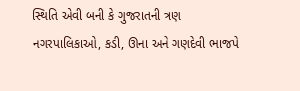સ્થિતિ એવી બની કે ગુજરાતની ત્રણ નગરપાલિકાઓ, કડી, ઊના અને ગણદેવી ભાજપે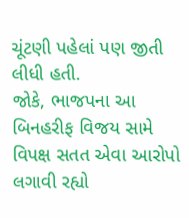ચૂંટણી પહેલાં પણ જીતી લીધી હતી.
જોકે, ભાજપના આ બિનહરીફ વિજય સામે વિપક્ષ સતત એવા આરોપો લગાવી રહ્યો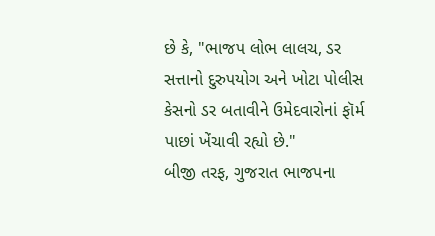છે કે, "ભાજપ લોભ લાલચ, ડર સત્તાનો દુરુપયોગ અને ખોટા પોલીસ કેસનો ડર બતાવીને ઉમેદવારોનાં ફૉર્મ પાછાં ખેંચાવી રહ્યો છે."
બીજી તરફ, ગુજરાત ભાજપના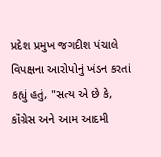પ્રદેશ પ્રમુખ જગદીશ પંચાલે વિપક્ષના આરોપોનું ખંડન કરતાં કહ્યું હતું, "સત્ય એ છે કે, કૉંગ્રેસ અને આમ આદમી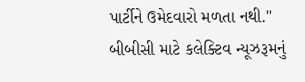પાર્ટીને ઉમેદવારો મળતા નથી."
બીબીસી માટે કલેક્ટિવ ન્યૂઝરૂમનું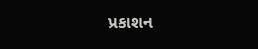પ્રકાશન